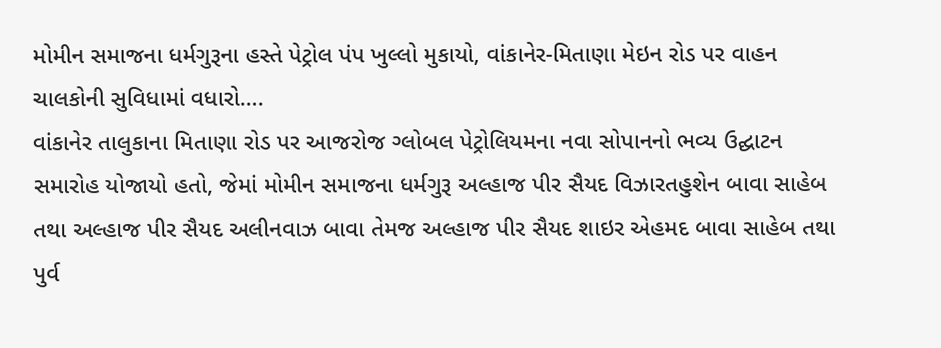મોમીન સમાજના ધર્મગુરૂના હસ્તે પેટ્રોલ પંપ ખુલ્લો મુકાયો, વાંકાનેર-મિતાણા મેઇન રોડ પર વાહન ચાલકોની સુવિધામાં વધારો….
વાંકાનેર તાલુકાના મિતાણા રોડ પર આજરોજ ગ્લોબલ પેટ્રોલિયમના નવા સોપાનનો ભવ્ય ઉદ્ઘાટન સમારોહ યોજાયો હતો, જેમાં મોમીન સમાજના ધર્મગુરૂ અલ્હાજ પીર સૈયદ વિઝારતહુશેન બાવા સાહેબ તથા અલ્હાજ પીર સૈયદ અલીનવાઝ બાવા તેમજ અલ્હાજ પીર સૈયદ શાઇર એહમદ બાવા સાહેબ તથા પુર્વ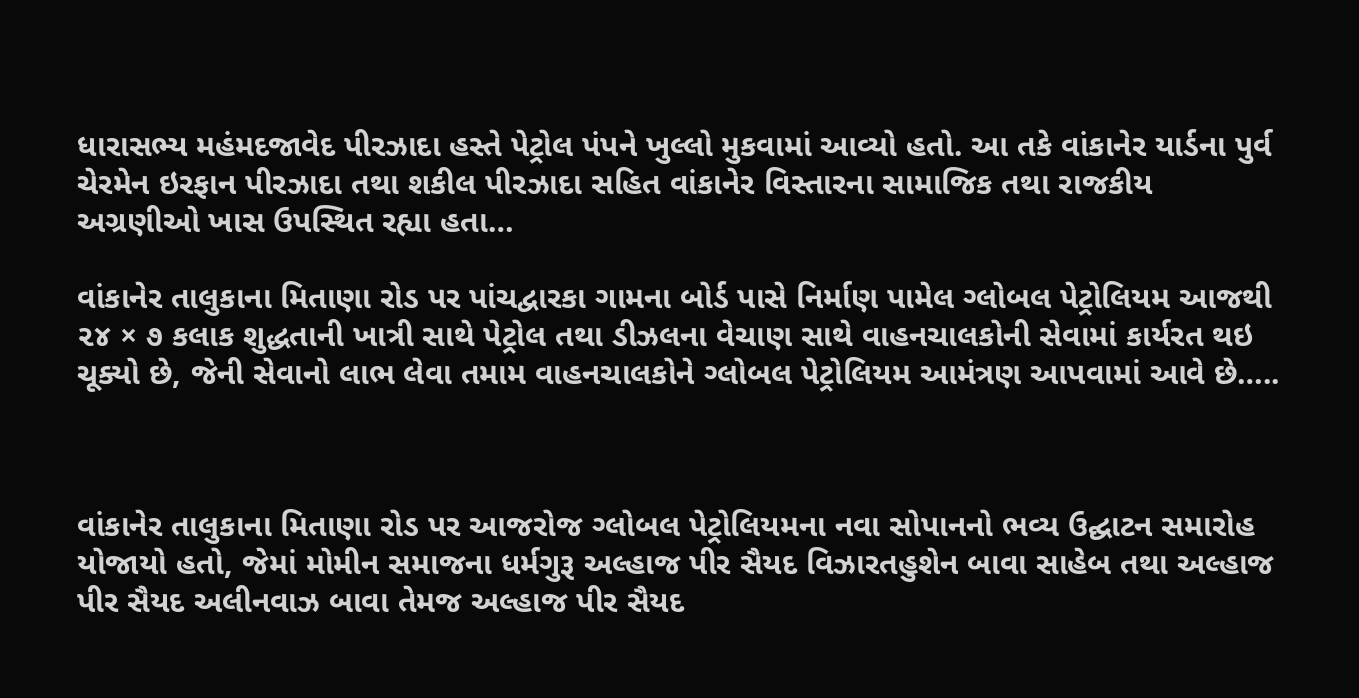ધારાસભ્ય મહંમદજાવેદ પીરઝાદા હસ્તે પેટ્રોલ પંપને ખુલ્લો મુકવામાં આવ્યો હતો. આ તકે વાંકાનેર યાર્ડના પુર્વ ચેરમેન ઇરફાન પીરઝાદા તથા શકીલ પીરઝાદા સહિત વાંકાનેર વિસ્તારના સામાજિક તથા રાજકીય અગ્રણીઓ ખાસ ઉપસ્થિત રહ્યા હતા…

વાંકાનેર તાલુકાના મિતાણા રોડ પર પાંચદ્વારકા ગામના બોર્ડ પાસે નિર્માણ પામેલ ગ્લોબલ પેટ્રોલિયમ આજથી ૨૪ × ૭ કલાક શુદ્ધતાની ખાત્રી સાથે પેટ્રોલ તથા ડીઝલના વેચાણ સાથે વાહનચાલકોની સેવામાં કાર્યરત થઇ ચૂક્યો છે, જેની સેવાનો લાભ લેવા તમામ વાહનચાલકોને ગ્લોબલ પેટ્રોલિયમ આમંત્રણ આપવામાં આવે છે…..



વાંકાનેર તાલુકાના મિતાણા રોડ પર આજરોજ ગ્લોબલ પેટ્રોલિયમના નવા સોપાનનો ભવ્ય ઉદ્ઘાટન સમારોહ યોજાયો હતો, જેમાં મોમીન સમાજના ધર્મગુરૂ અલ્હાજ પીર સૈયદ વિઝારતહુશેન બાવા સાહેબ તથા અલ્હાજ પીર સૈયદ અલીનવાઝ બાવા તેમજ અલ્હાજ પીર સૈયદ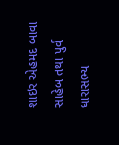શાઇર એહમદ બાવા સાહેબ તથા પુર્વ ધારાસભ્ય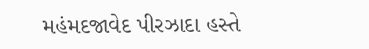મહંમદજાવેદ પીરઝાદા હસ્તે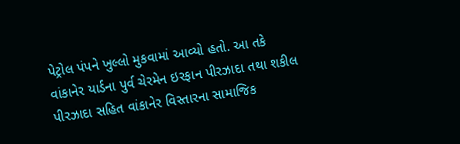પેટ્રોલ પંપને ખુલ્લો મુકવામાં આવ્યો હતો. આ તકે વાંકાનેર યાર્ડના પુર્વ ચેરમેન ઇરફાન પીરઝાદા તથા શકીલ પીરઝાદા સહિત વાંકાનેર વિસ્તારના સામાજિક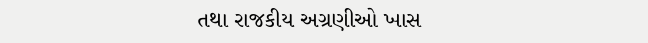તથા રાજકીય અગ્રણીઓ ખાસ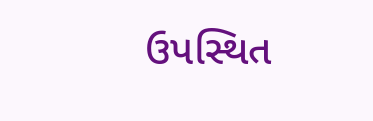ઉપસ્થિત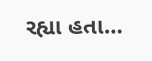રહ્યા હતા…